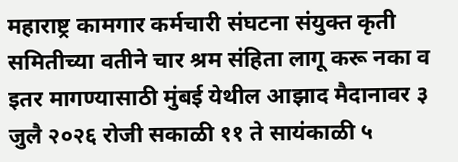महाराष्ट्र कामगार कर्मचारी संघटना संयुक्त कृती समितीच्या वतीने चार श्रम संहिता लागू करू नका व इतर मागण्यासाठी मुंबई येथील आझाद मैदानावर ३ जुलै २०२६ रोजी सकाळी ११ ते सायंकाळी ५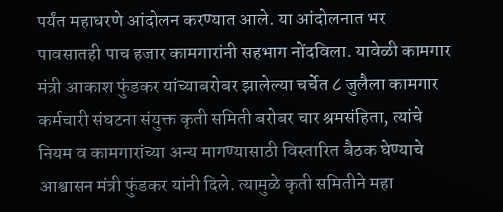पर्यंत महाधरणे आंदोलन करण्यात आले. या आंदोलनात भर पावसातही पाच हजार कामगारांनी सहभाग नोंदविला. यावेळी कामगार मंत्री आकाश फुंडकर यांच्याबरोबर झालेल्या चर्चेत ८ जुलैला कामगार कर्मचारी संघटना संयुक्त कृती समिती बरोबर चार श्रमसंहिता, त्यांचे नियम व कामगारांच्या अन्य मागण्यासाठी विस्तारित बैठक घेण्याचे आश्वासन मंत्री फुंडकर यांनी दिले. त्यामुळे कृती समितीने महा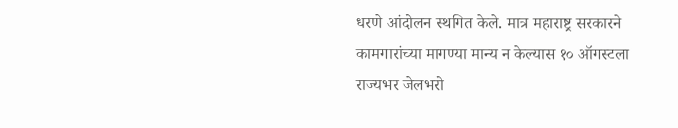धरणे आंदोलन स्थगित केले. मात्र महाराष्ट्र सरकारने कामगारांच्या मागण्या मान्य न केल्यास १० ऑगस्टला राज्यभर जेलभरो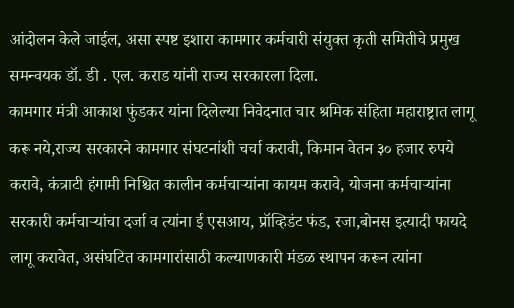आंदोलन केले जाईल, असा स्पष्ट इशारा कामगार कर्मचारी संयुक्त कृती समितीचे प्रमुख समन्वयक डॉ. डी . एल. कराड यांनी राज्य सरकारला दिला.
कामगार मंत्री आकाश फुंडकर यांना दिलेल्या निवेदनात चार श्रमिक संहिता महाराष्ट्रात लागू करू नये,राज्य सरकारने कामगार संघटनांशी चर्चा करावी, किमान वेतन ३० हजार रुपये करावे, कंत्राटी हंगामी निश्चित कालीन कर्मचाऱ्यांना कायम करावे, योजना कर्मचाऱ्यांना सरकारी कर्मचाऱ्यांचा दर्जा व त्यांना ई एसआय, प्रॉव्हिडंट फंड, रजा,बोनस इत्यादी फायदे लागू करावेत, असंघटित कामगारांसाठी कल्याणकारी मंडळ स्थापन करून त्यांना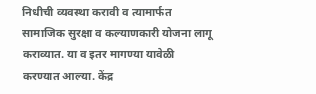निधीची व्यवस्था करावी व त्यामार्फत सामाजिक सुरक्षा व कल्याणकारी योजना लागू कराव्यात. या व इतर मागण्या यावेळी करण्यात आल्या. केंद्र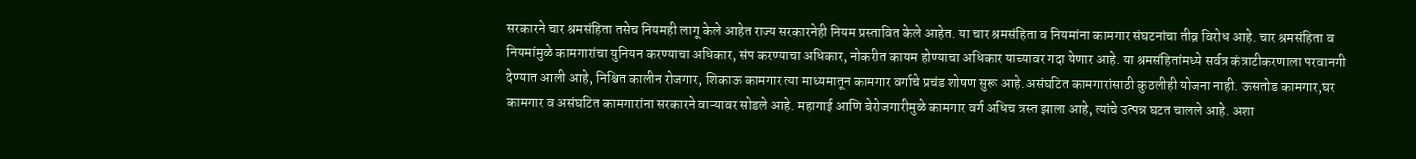सरकारने चार श्रमसंहिता तसेच नियमही लागू केले आहेत राज्य सरकारनेही नियम प्रस्तावित केले आहेत. या चार श्रमसंहिता व नियमांना कामगार संघटनांचा तीव्र विरोध आहे. चार श्रमसंहिता व नियमांमुळे कामगारांचा युनियन करण्याचा अधिकार, संप करण्याचा अधिकार, नोकरीत कायम होण्याचा अधिकार याच्यावर गदा येणार आहे. या श्रमसंहितांमध्ये सर्वत्र कंत्राटीकरणाला परवानगी देण्यात आली आहे, निश्चित कालीन रोजगार, शिकाऊ कामगार त्या माध्यमातून कामगार वर्गाचे प्रचंड शोषण सुरू आहे.असंघटित कामगारांसाठी कुठलीही योजना नाही. ऊसतोड कामगार,घर कामगार व असंघटित कामगारांना सरकारने वाऱ्यावर सोडले आहे. महागाई आणि बेरोजगारीमुळे कामगार वर्ग अधिच त्रस्त झाला आहे, त्यांचे उत्पन्न घटत चालले आहे. अशा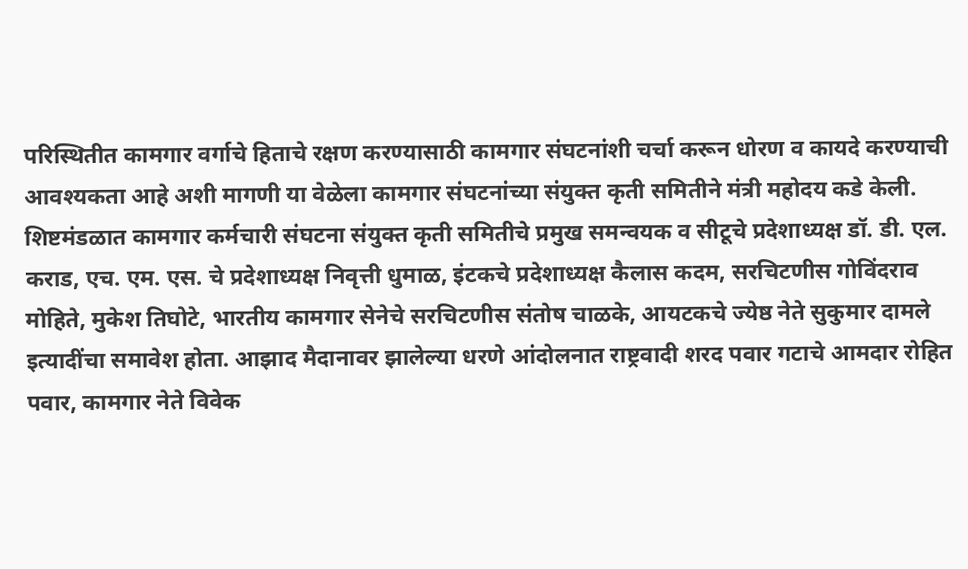परिस्थितीत कामगार वर्गाचे हिताचे रक्षण करण्यासाठी कामगार संघटनांशी चर्चा करून धोरण व कायदे करण्याची आवश्यकता आहे अशी मागणी या वेळेला कामगार संघटनांच्या संयुक्त कृती समितीने मंत्री महोदय कडे केली.
शिष्टमंडळात कामगार कर्मचारी संघटना संयुक्त कृती समितीचे प्रमुख समन्वयक व सीटूचे प्रदेशाध्यक्ष डॉ. डी. एल. कराड, एच. एम. एस. चे प्रदेशाध्यक्ष निवृत्ती धुमाळ, इंटकचे प्रदेशाध्यक्ष कैलास कदम, सरचिटणीस गोविंदराव मोहिते, मुकेश तिघोटे, भारतीय कामगार सेनेचे सरचिटणीस संतोष चाळके, आयटकचे ज्येष्ठ नेते सुकुमार दामले इत्यादींचा समावेश होता. आझाद मैदानावर झालेल्या धरणे आंदोलनात राष्ट्रवादी शरद पवार गटाचे आमदार रोहित पवार, कामगार नेते विवेक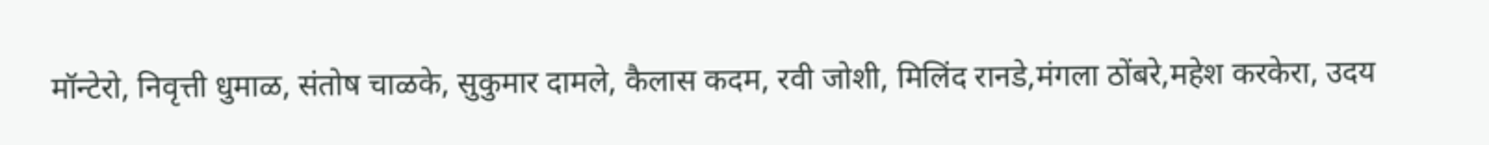मॉन्टेरो, निवृत्ती धुमाळ, संतोष चाळके, सुकुमार दामले, कैलास कदम, रवी जोशी, मिलिंद रानडे,मंगला ठोंबरे,महेश करकेरा, उदय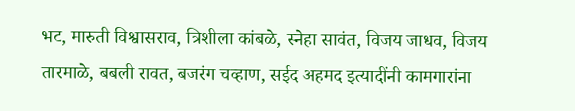भट, मारुती विश्वासराव, त्रिशीला कांबळे, स्नेहा सावंत, विजय जाधव, विजय तारमाळे, बबली रावत, बजरंग चव्हाण, सईद अहमद इत्यादींनी कामगारांना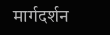मार्गदर्शन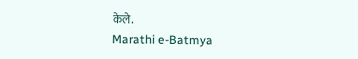केले.
Marathi e-Batmya